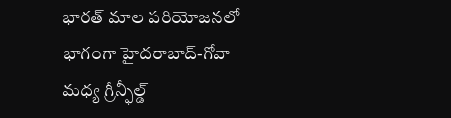భారత్ మాల పరియోజనలో భాగంగా హైదరాబాద్-గోవా మధ్య గ్రీన్ఫీల్డ్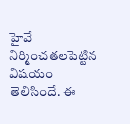హైవే నిర్మించతలపెట్టిన విషయం తెలిసిందే. ఈ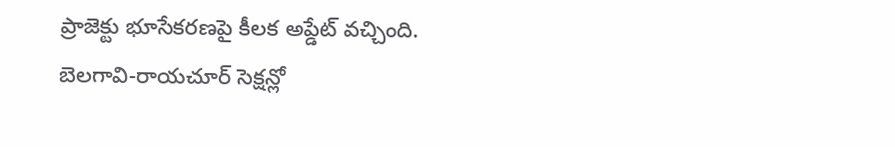ప్రాజెక్టు భూసేకరణపై కీలక అప్డేట్ వచ్చింది. బెలగావి-రాయచూర్ సెక్షన్లో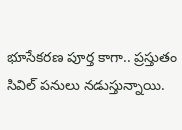భూసేకరణ పూర్త కాగా.. ప్రస్తుతం సివిల్ పనులు నడుస్తున్నాయి.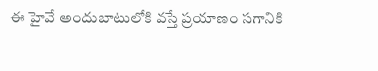ఈ హైవే అందుబాటులోకి వస్తే ప్రయాణం సగానికి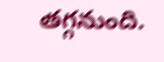తగ్గనుంది.